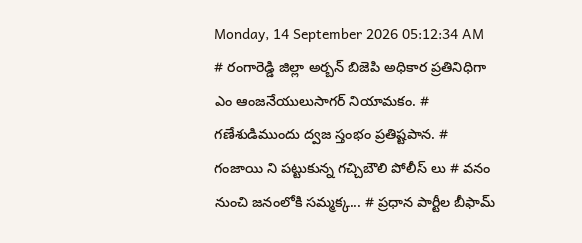Monday, 14 September 2026 05:12:34 AM
# రంగారెడ్డి జిల్లా అర్బన్ బిజెపి అధికార ప్రతినిధిగా ఎం ఆంజనేయులుసాగర్ నియామకం. # గణేశుడిముందు ద్వజ స్తంభం ప్రతిష్టపాన. # గంజాయి ని పట్టుకున్న గచ్చిబౌలి పోలీస్ లు # వనం నుంచి జనంలోకి సమ్మక్క... # ప్రధాన పార్టీల బీఫామ్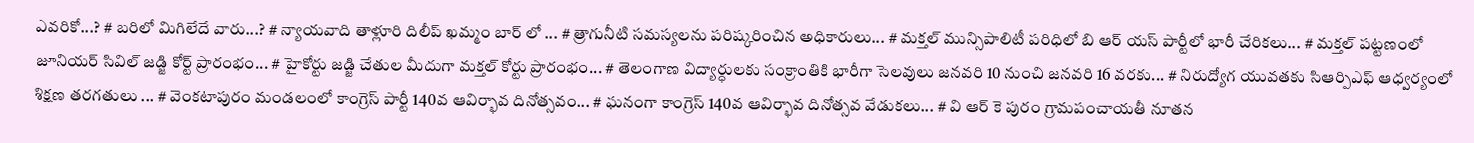ఎవరికో...? # బరిలో మిగిలేదే వారు...? # న్యాయవాది తాళ్లూరి దిలీప్ ఖమ్మం బార్ లో ... # త్రాగునీటి సమస్యలను పరిష్కరించిన అధికారులు... # మక్తల్ మున్సిపాలిటీ పరిధిలో బి ఆర్ యస్ పార్టీలో భారీ చేరికలు... # మక్తల్ పట్టణంలో జూనియర్ సివిల్ జడ్జి కోర్ట్ ప్రారంభం... # హైకోర్టు జడ్జి చేతుల మీదుగా మక్తల్ కోర్టు ప్రారంభం... # తెలంగాణ విద్యార్ధులకు సంక్రాంతికి భారీగా సెలవులు జనవరి 10 నుంచి జనవరి 16 వరకు... # నిరుద్యోగ యువతకు సిఆర్పిఎఫ్ ఆధ్వర్యంలో శిక్షణ తరగతులు ... # వెంకటాపురం మండలంలో కాంగ్రెస్ పార్టీ 140వ ఆవిర్భావ దినోత్సవం... # ఘనంగా కాంగ్రెస్ 140వ ఆవిర్భావ దినోత్సవ వేడుకలు... # వి ఆర్ కె పురం గ్రామపంచాయతీ నూతన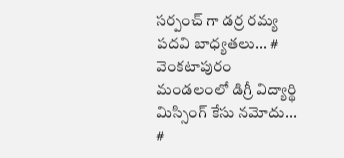సర్పంచ్ గా డర్ర రమ్య పదవి బాధ్యతలు... # వెంకటాపురం మండలంలో డిగ్రీ విద్యార్థి మిస్సింగ్ కేసు నమోదు... #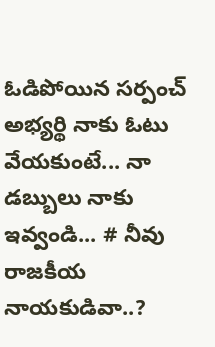ఓడిపోయిన సర్పంచ్ అభ్యర్థి నాకు ఓటు వేయకుంటే... నా డబ్బులు నాకు ఇవ్వండి... # నీవు రాజకీయ నాయకుడివా..?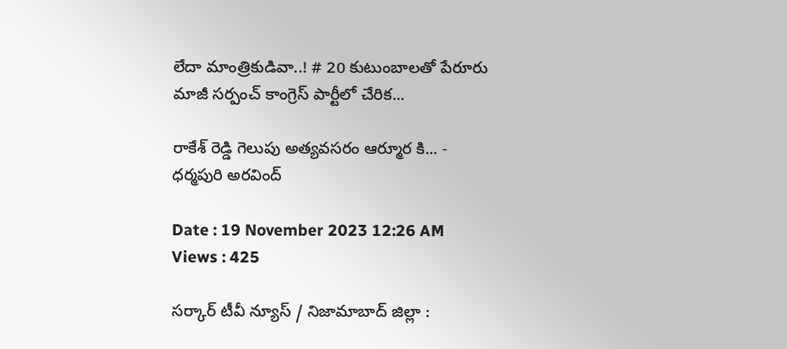లేదా మాంత్రికుడివా..! # 20 కుటుంబాలతో పేరూరు మాజీ సర్పంచ్ కాంగ్రెస్ పార్టీలో చేరిక...

రాకేశ్ రెడ్డి గెలుపు అత్యవసరం ఆర్మూర కి... - ధర్మపురి అరవింద్

Date : 19 November 2023 12:26 AM Views : 425

సర్కార్ టీవీ న్యూస్ / నిజామాబాద్ జిల్లా :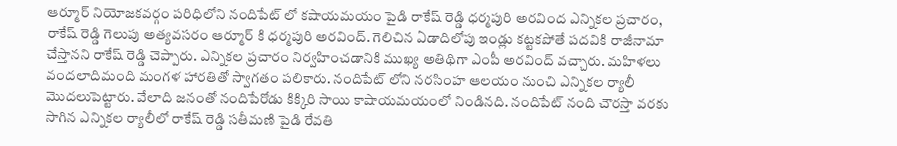ఆర్మూర్ నియోజకవర్గం పరిధిలోని నందిపేట్ లో కషాయమయం పైడి రాకేష్ రెడ్డి ధర్మపురి అరవింద ఎన్నికల ప్రచారం, రాకేష్ రెడ్డి గెలుపు అత్యవసరం ఆర్మూర్ కి ధర్మపురి అరవింద్. గెలిచిన ఏడాదిలోపు ఇండ్లు కట్టకపోతే పదవికి రాజీనామా చేస్తానని రాకేష్ రెడ్డి చెప్పారు. ఎన్నికల ప్రచారం నిర్వహించడానికి ముఖ్య అతిథిగా ఎంపీ అరవింద్ వచ్చారు. మహిళలు వందలాదిమంది మంగళ హారతితో స్వాగతం పలికారు. నందిపేట్ లోని నరసింహ ఆలయం నుంచి ఎన్నికల ర్యాలీ మొదలుపెట్టారు. వేలాది జనంతో నందిపేరోడు కిక్కిరి సాయి కాషాయమయంలో నిండినది. నందిపేట్ నంది చౌరస్తా వరకు సాగిన ఎన్నికల ర్యాలీలో రాకేష్ రెడ్డి సతీమణి పైడి రేవతి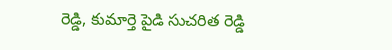రెడ్డి, కుమార్తె పైడి సుచరిత రెడ్డి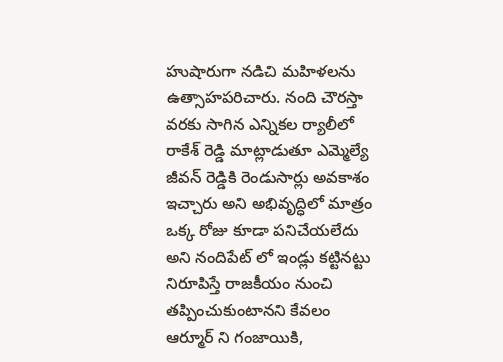హుషారుగా నడిచి మహిళలను ఉత్సాహపరిచారు. నంది చౌరస్తా వరకు సాగిన ఎన్నికల ర్యాలీలో రాకేశ్ రెడ్డి మాట్లాడుతూ ఎమ్మెల్యే జీవన్ రెడ్డికి రెండుసార్లు అవకాశం ఇచ్చారు అని అభివృద్ధిలో మాత్రం ఒక్క రోజు కూడా పనిచేయలేదు అని నందిపేట్ లో ఇండ్లు కట్టినట్టు నిరూపిస్తే రాజకీయం నుంచి తప్పించుకుంటానని కేవలం ఆర్మూర్ ని గంజాయికి,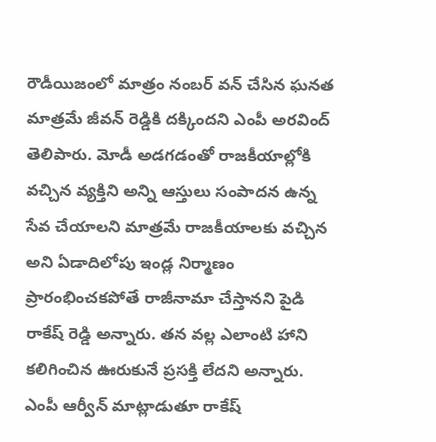రౌడీయిజంలో మాత్రం నంబర్ వన్ చేసిన ఘనత మాత్రమే జీవన్ రెడ్డికి దక్కిందని ఎంపీ అరవింద్ తెలిపారు. మోడీ అడగడంతో రాజకీయాల్లోకి వచ్చిన వ్యక్తిని అన్ని ఆస్తులు సంపాదన ఉన్న సేవ చేయాలని మాత్రమే రాజకీయాలకు వచ్చిన అని ఏడాదిలోపు ఇండ్ల నిర్మాణం ప్రారంభించకపోతే రాజీనామా చేస్తానని పైడి రాకేష్ రెడ్డి అన్నారు. తన వల్ల ఎలాంటి హాని కలిగించిన ఊరుకునే ప్రసక్తి లేదని అన్నారు. ఎంపీ ఆర్వీన్ మాట్లాడుతూ రాకేష్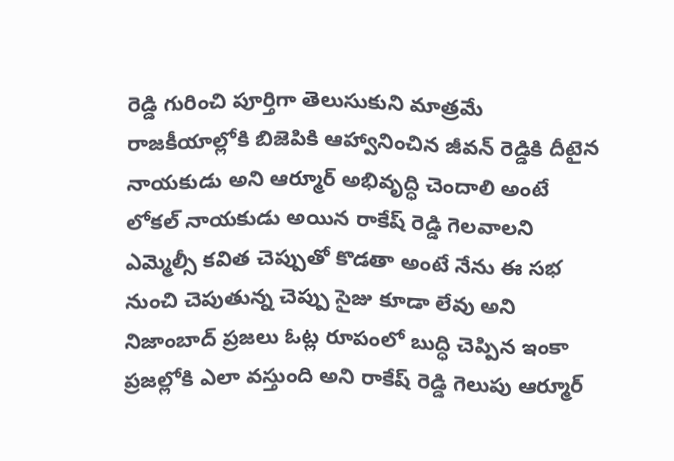రెడ్డి గురించి పూర్తిగా తెలుసుకుని మాత్రమే రాజకీయాల్లోకి బిజెపికి ఆహ్వానించిన జీవన్ రెడ్డికి దీటైన నాయకుడు అని ఆర్మూర్ అభివృద్ధి చెందాలి అంటే లోకల్ నాయకుడు అయిన రాకేష్ రెడ్డి గెలవాలని ఎమ్మెల్సీ కవిత చెప్పుతో కొడతా అంటే నేను ఈ సభ నుంచి చెపుతున్న చెప్పు సైజు కూడా లేవు అని నిజాంబాద్ ప్రజలు ఓట్ల రూపంలో బుద్ధి చెప్పిన ఇంకా ప్రజల్లోకి ఎలా వస్తుంది అని రాకేష్ రెడ్డి గెలుపు ఆర్మూర్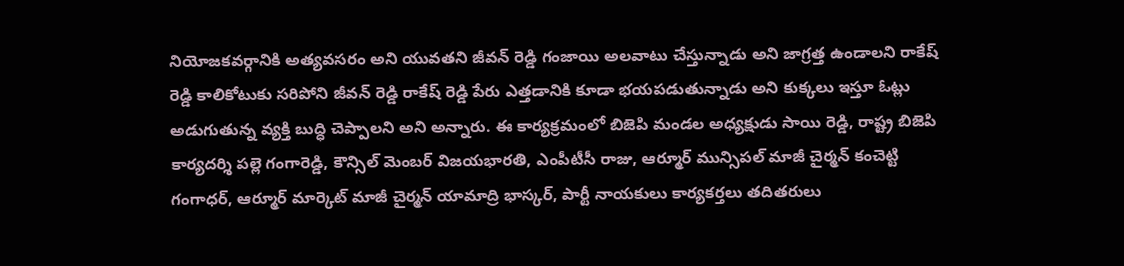నియోజకవర్గానికి అత్యవసరం అని యువతని జీవన్ రెడ్డి గంజాయి అలవాటు చేస్తున్నాడు అని జాగ్రత్త ఉండాలని రాకేష్ రెడ్డి కాలికోటుకు సరిపోని జీవన్ రెడ్డి రాకేష్ రెడ్డి పేరు ఎత్తడానికి కూడా భయపడుతున్నాడు అని కుక్కలు ఇస్తూ ఓట్లు అడుగుతున్న వ్యక్తి బుద్ధి చెప్పాలని అని అన్నారు. ఈ కార్యక్రమంలో బిజెపి మండల అధ్యక్షుడు సాయి రెడ్డి, రాష్ట్ర బిజెపి కార్యదర్శి పల్లె గంగారెడ్డి, కౌన్సిల్ మెంబర్ విజయభారతి, ఎంపీటీసీ రాజు, ఆర్మూర్ మున్సిపల్ మాజీ చైర్మన్ కంచెట్టి గంగాధర్, ఆర్మూర్ మార్కెట్ మాజీ చైర్మన్ యామాద్రి భాస్కర్, పార్టీ నాయకులు కార్యకర్తలు తదితరులు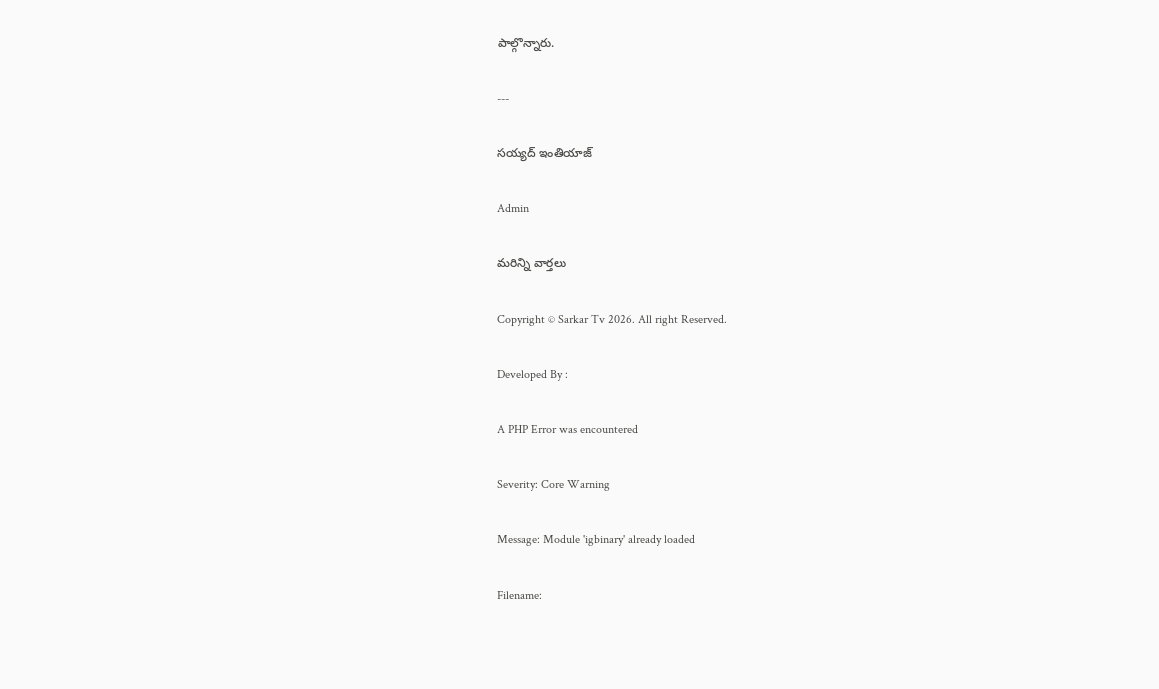పాల్గొన్నారు.

---

సయ్యద్ ఇంతియాజ్

Admin

మరిన్ని వార్తలు

Copyright © Sarkar Tv 2026. All right Reserved.

Developed By :

A PHP Error was encountered

Severity: Core Warning

Message: Module 'igbinary' already loaded

Filename: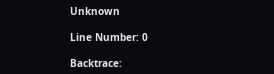Unknown

Line Number: 0

Backtrace: